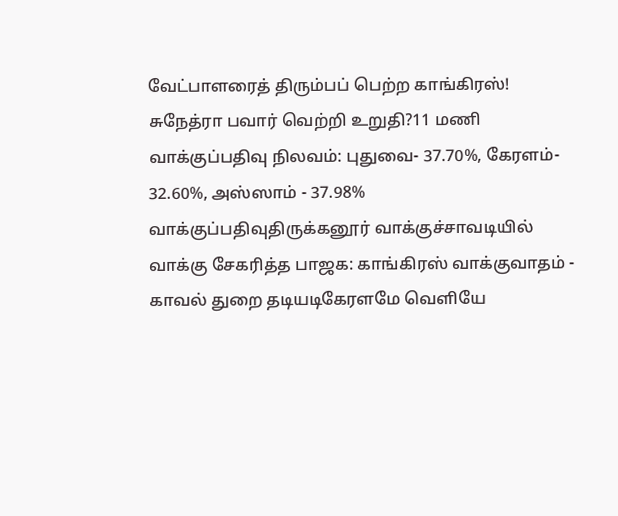வேட்பாளரைத் திரும்பப் பெற்ற காங்கிரஸ்! சுநேத்ரா பவார் வெற்றி உறுதி?11 மணி வாக்குப்பதிவு நிலவம்: புதுவை- 37.70%, கேரளம்- 32.60%, அஸ்ஸாம் - 37.98% வாக்குப்பதிவுதிருக்கனூர் வாக்குச்சாவடியில் வாக்கு சேகரித்த பாஜக: காங்கிரஸ் வாக்குவாதம் - காவல் துறை தடியடிகேரளமே வெளியே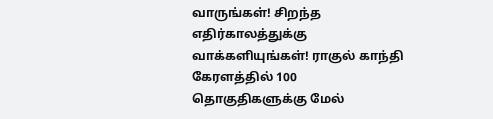வாருங்கள்! சிறந்த எதிர்காலத்துக்கு வாக்களியுங்கள்! ராகுல் காந்தி கேரளத்தில் 100 தொகுதிகளுக்கு மேல்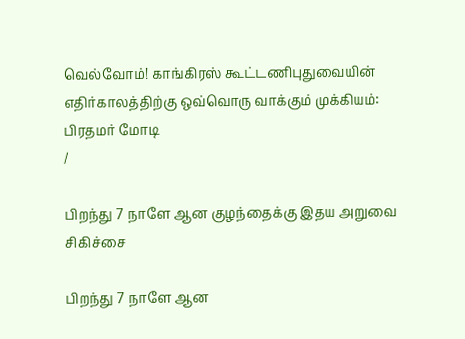வெல்வோம்! காங்கிரஸ் கூட்டணிபுதுவையின் எதிர்காலத்திற்கு ஒவ்வொரு வாக்கும் முக்கியம்: பிரதமர் மோடி
/

பிறந்து 7 நாளே ஆன குழந்தைக்கு இதய அறுவை சிகிச்சை

பிறந்து 7 நாளே ஆன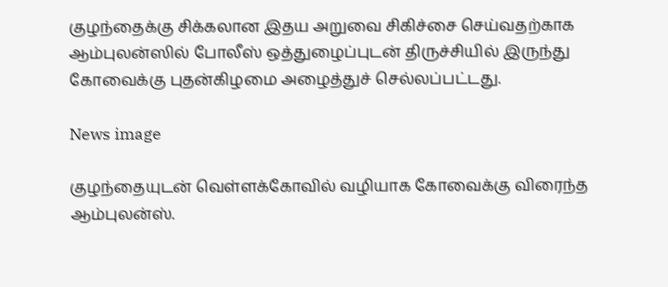குழந்தைக்கு சிக்கலான இதய அறுவை சிகிச்சை செய்வதற்காக ஆம்புலன்ஸில் போலீஸ் ஒத்துழைப்புடன் திருச்சியில் இருந்து கோவைக்கு புதன்கிழமை அழைத்துச் செல்லப்பட்டது.

News image

குழந்தையுடன் வெள்ளக்கோவில் வழியாக கோவைக்கு விரைந்த ஆம்புலன்ஸ்.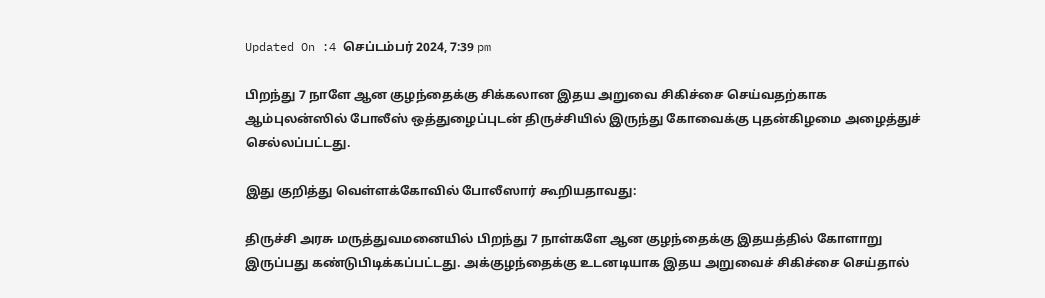Updated On :4 செப்டம்பர் 2024, 7:39 pm

பிறந்து 7 நாளே ஆன குழந்தைக்கு சிக்கலான இதய அறுவை சிகிச்சை செய்வதற்காக ஆம்புலன்ஸில் போலீஸ் ஒத்துழைப்புடன் திருச்சியில் இருந்து கோவைக்கு புதன்கிழமை அழைத்துச் செல்லப்பட்டது.

இது குறித்து வெள்ளக்கோவில் போலீஸார் கூறியதாவது:

திருச்சி அரசு மருத்துவமனையில் பிறந்து 7 நாள்களே ஆன குழந்தைக்கு இதயத்தில் கோளாறு இருப்பது கண்டுபிடிக்கப்பட்டது. அக்குழந்தைக்கு உடனடியாக இதய அறுவைச் சிகிச்சை செய்தால்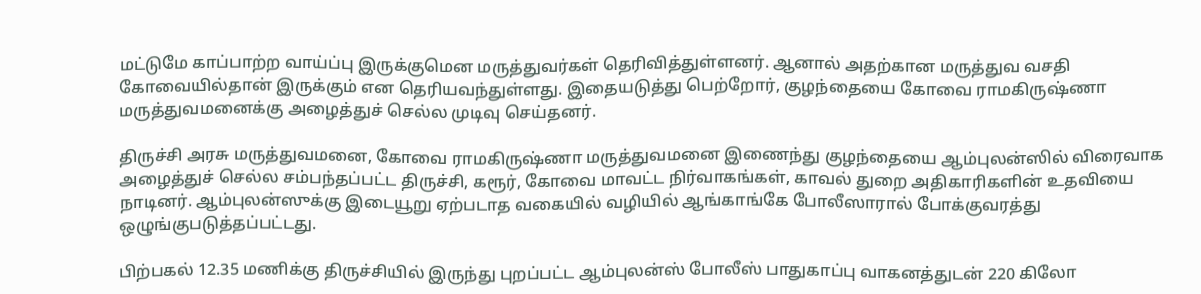மட்டுமே காப்பாற்ற வாய்ப்பு இருக்குமென மருத்துவர்கள் தெரிவித்துள்ளனர். ஆனால் அதற்கான மருத்துவ வசதி கோவையில்தான் இருக்கும் என தெரியவந்துள்ளது. இதையடுத்து பெற்றோர், குழந்தையை கோவை ராமகிருஷ்ணா மருத்துவமனைக்கு அழைத்துச் செல்ல முடிவு செய்தனர்.

திருச்சி அரசு மருத்துவமனை, கோவை ராமகிருஷ்ணா மருத்துவமனை இணைந்து குழந்தையை ஆம்புலன்ஸில் விரைவாக அழைத்துச் செல்ல சம்பந்தப்பட்ட திருச்சி, கரூர், கோவை மாவட்ட நிர்வாகங்கள், காவல் துறை அதிகாரிகளின் உதவியை நாடினர். ஆம்புலன்ஸுக்கு இடையூறு ஏற்படாத வகையில் வழியில் ஆங்காங்கே போலீஸாரால் போக்குவரத்து ஒழுங்குபடுத்தப்பட்டது.

பிற்பகல் 12.35 மணிக்கு திருச்சியில் இருந்து புறப்பட்ட ஆம்புலன்ஸ் போலீஸ் பாதுகாப்பு வாகனத்துடன் 220 கிலோ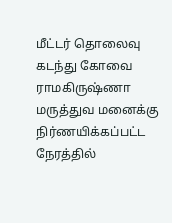மீட்டர் தொலைவு கடந்து கோவை ராமகிருஷ்ணா மருத்துவ மனைக்கு நிர்ணயிக்கப்பட்ட நேரத்தில்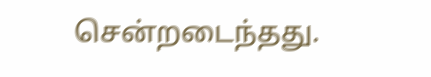சென்றடைந்தது.